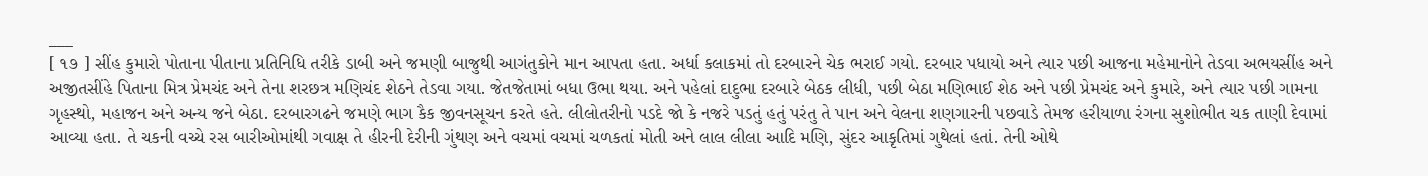___
[ ૧૭ ] સીંહ કુમારો પોતાના પીતાના પ્રતિનિધિ તરીકે ડાબી અને જમણી બાજુથી આગંતુકોને માન આપતા હતા. અર્ધા કલાકમાં તો દરબારને ચેક ભરાઈ ગયો. દરબાર પધાયો અને ત્યાર પછી આજના મહેમાનોને તેડવા અભયસીંહ અને અજીતસીંહે પિતાના મિત્ર પ્રેમચંદ અને તેના શરછત્ર મણિચંદ શેઠને તેડવા ગયા. જેતજેતામાં બધા ઉભા થયા. અને પહેલાં દાદુભા દરબારે બેઠક લીધી, પછી બેઠા મણિભાઈ શેઠ અને પછી પ્રેમચંદ અને કુમારે, અને ત્યાર પછી ગામના ગૃહસ્થો, મહાજન અને અન્ય જને બેઠા. દરબારગઢને જમણે ભાગ કૈક જીવનસૂચન કરતે હતે. લીલોતરીનો પડદે જો કે નજરે પડતું હતું પરંતુ તે પાન અને વેલના શણગારની પછવાડે તેમજ હરીયાળા રંગના સુશોભીત ચક તાણી દેવામાં આવ્યા હતા. તે ચકની વચ્ચે રસ બારીઓમાંથી ગવાક્ષ તે હીરની દેરીની ગુંથણ અને વચમાં વચમાં ચળકતાં મોતી અને લાલ લીલા આદિ મણિ, સુંદર આકૃતિમાં ગુથેલાં હતાં. તેની ઓથે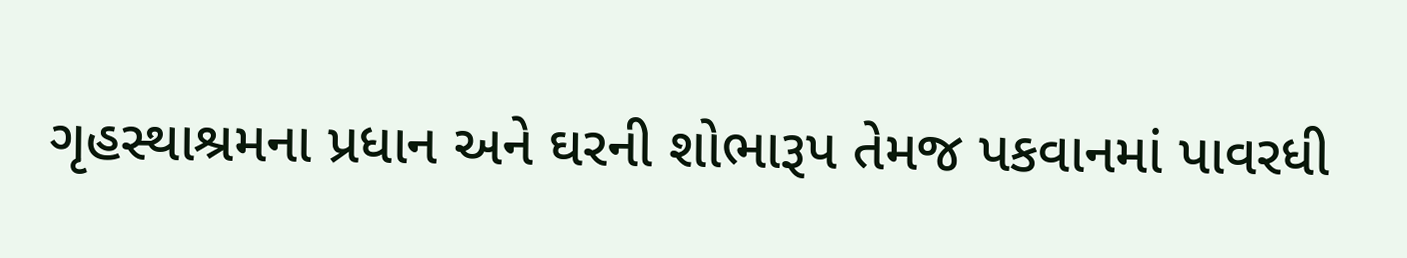ગૃહસ્થાશ્રમના પ્રધાન અને ઘરની શોભારૂપ તેમજ પકવાનમાં પાવરધી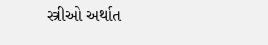સ્ત્રીઓ અર્થાત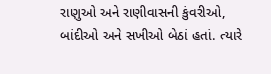રાણુઓ અને રાણીવાસની કુંવરીઓ, બાંદીઓ અને સખીઓ બેઠાં હતાં. ત્યારે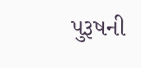પુરૂષની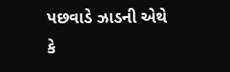પછવાડે ઝાડની એથે કે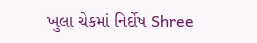ખુલા ચેકમાં નિર્દોષ Shree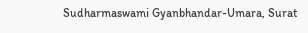Sudharmaswami Gyanbhandar-Umara, Surat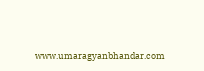www.umaragyanbhandar.com